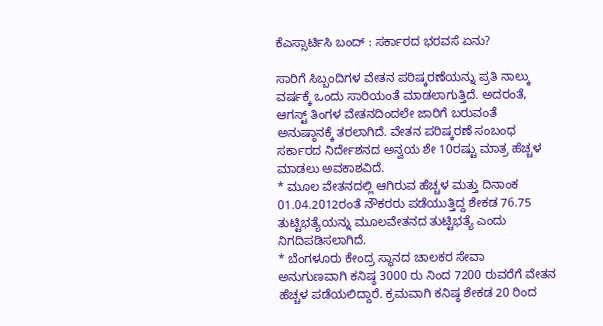ಕೆಎಸ್ಸಾರ್ಟಿಸಿ ಬಂದ್ : ಸರ್ಕಾರದ ಭರವಸೆ ಏನು?

ಸಾರಿಗೆ ಸಿಬ್ಬಂದಿಗಳ ವೇತನ ಪರಿಷ್ಕರಣೆಯನ್ನು ಪ್ರತಿ ನಾಲ್ಕು ವರ್ಷಕ್ಕೆ ಒಂದು ಸಾರಿಯಂತೆ ಮಾಡಲಾಗುತ್ತಿದೆ. ಅದರಂತೆ, ಆಗಸ್ಟ್ ತಿಂಗಳ ವೇತನದಿಂದಲೇ ಜಾರಿಗೆ ಬರುವಂತೆ ಅನುಷ್ಠಾನಕ್ಕೆ ತರಲಾಗಿದೆ. ವೇತನ ಪರಿಷ್ಕರಣೆ ಸಂಬಂಧ ಸರ್ಕಾರದ ನಿರ್ದೇಶನದ ಅನ್ವಯ ಶೇ 10ರಷ್ಟು ಮಾತ್ರ ಹೆಚ್ಚಳ ಮಾಡಲು ಅವಕಾಶವಿದೆ.
* ಮೂಲ ವೇತನದಲ್ಲಿ ಆಗಿರುವ ಹೆಚ್ಚಳ ಮತ್ತು ದಿನಾಂಕ 01.04.2012ರಂತೆ ನೌಕರರು ಪಡೆಯುತ್ತಿದ್ದ ಶೇಕಡ 76.75 ತುಟ್ಟಿಭತ್ಯೆಯನ್ನು ಮೂಲವೇತನದ ತುಟ್ಟಿಭತ್ಯೆ ಎಂದು ನಿಗದಿಪಡಿಸಲಾಗಿದೆ.
* ಬೆಂಗಳೂರು ಕೇಂದ್ರ ಸ್ಥಾನದ ಚಾಲಕರ ಸೇವಾ ಅನುಗುಣವಾಗಿ ಕನಿಷ್ಠ 3000 ರು ನಿಂದ 7200 ರುವರೆಗೆ ವೇತನ ಹೆಚ್ಚಳ ಪಡೆಯಲಿದ್ದಾರೆ. ಕ್ರಮವಾಗಿ ಕನಿಷ್ಠ ಶೇಕಡ 20 ರಿಂದ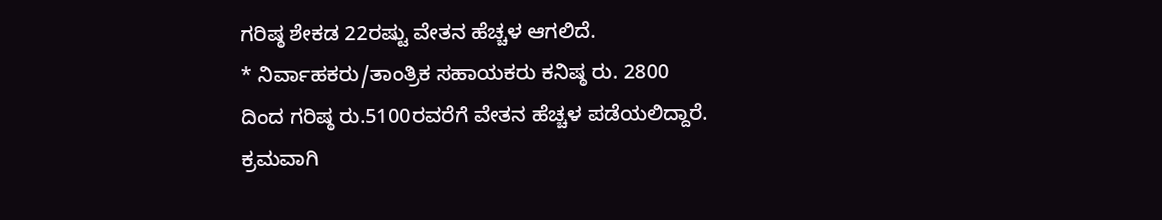ಗರಿಷ್ಠ ಶೇಕಡ 22ರಷ್ಟು ವೇತನ ಹೆಚ್ಚಳ ಆಗಲಿದೆ.
* ನಿರ್ವಾಹಕರು/ತಾಂತ್ರಿಕ ಸಹಾಯಕರು ಕನಿಷ್ಠ ರು. 2800 ದಿಂದ ಗರಿಷ್ಠ ರು.5100ರವರೆಗೆ ವೇತನ ಹೆಚ್ಚಳ ಪಡೆಯಲಿದ್ದಾರೆ. ಕ್ರಮವಾಗಿ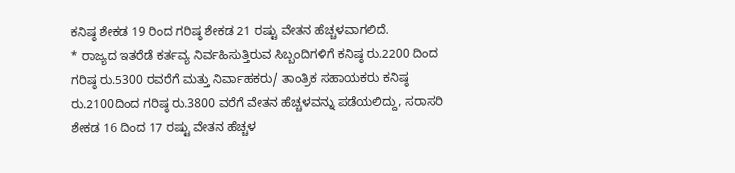ಕನಿಷ್ಠ ಶೇಕಡ 19 ರಿಂದ ಗರಿಷ್ಠ ಶೇಕಡ 21 ರಷ್ಟು ವೇತನ ಹೆಚ್ಚಳವಾಗಲಿದೆ.
* ರಾಜ್ಯದ ಇತರೆಡೆ ಕರ್ತವ್ಯ ನಿರ್ವಹಿಸುತ್ತಿರುವ ಸಿಬ್ಬಂದಿಗಳಿಗೆ ಕನಿಷ್ಠ ರು.2200 ದಿಂದ ಗರಿಷ್ಠ ರು.5300 ರವರೆಗೆ ಮತ್ತು ನಿರ್ವಾಹಕರು/ ತಾಂತ್ರಿಕ ಸಹಾಯಕರು ಕನಿಷ್ಠ ರು.2100ದಿಂದ ಗರಿಷ್ಠ ರು.3800 ವರೆಗೆ ವೇತನ ಹೆಚ್ಚಳವನ್ನು ಪಡೆಯಲಿದ್ದು, ಸರಾಸರಿ ಶೇಕಡ 16 ದಿಂದ 17 ರಷ್ಟು ವೇತನ ಹೆಚ್ಚಳ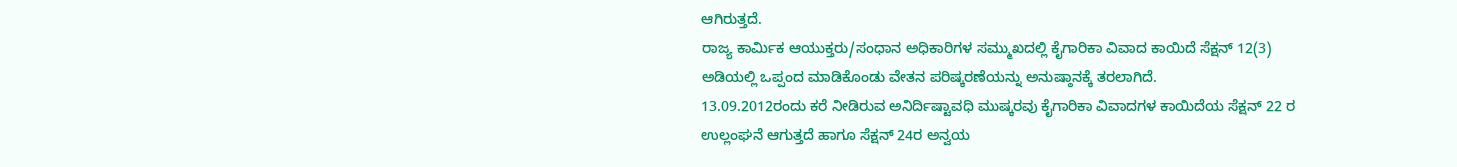ಆಗಿರುತ್ತದೆ.
ರಾಜ್ಯ ಕಾರ್ಮಿಕ ಆಯುಕ್ತರು/ಸಂಧಾನ ಅಧಿಕಾರಿಗಳ ಸಮ್ಮುಖದಲ್ಲಿ ಕೈಗಾರಿಕಾ ವಿವಾದ ಕಾಯಿದೆ ಸೆಕ್ಷನ್ 12(3) ಅಡಿಯಲ್ಲಿ ಒಪ್ಪಂದ ಮಾಡಿಕೊಂಡು ವೇತನ ಪರಿಷ್ಕರಣೆಯನ್ನು ಅನುಷ್ಠಾನಕ್ಕೆ ತರಲಾಗಿದೆ.
13.09.2012ರಂದು ಕರೆ ನೀಡಿರುವ ಅನಿರ್ದಿಷ್ಟಾವಧಿ ಮುಷ್ಕರವು ಕೈಗಾರಿಕಾ ವಿವಾದಗಳ ಕಾಯಿದೆಯ ಸೆಕ್ಷನ್ 22 ರ ಉಲ್ಲಂಘನೆ ಆಗುತ್ತದೆ ಹಾಗೂ ಸೆಕ್ಷನ್ 24ರ ಅನ್ವಯ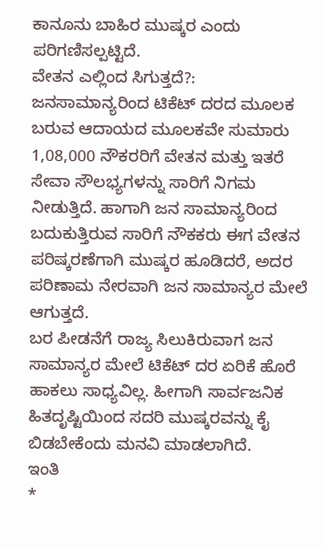ಕಾನೂನು ಬಾಹಿರ ಮುಷ್ಕರ ಎಂದು ಪರಿಗಣಿಸಲ್ಪಟ್ಟಿದೆ.
ವೇತನ ಎಲ್ಲಿಂದ ಸಿಗುತ್ತದೆ?: ಜನಸಾಮಾನ್ಯರಿಂದ ಟಿಕೆಟ್ ದರದ ಮೂಲಕ ಬರುವ ಆದಾಯದ ಮೂಲಕವೇ ಸುಮಾರು 1,08,000 ನೌಕರರಿಗೆ ವೇತನ ಮತ್ತು ಇತರೆ ಸೇವಾ ಸೌಲಭ್ಯಗಳನ್ನು ಸಾರಿಗೆ ನಿಗಮ ನೀಡುತ್ತಿದೆ. ಹಾಗಾಗಿ ಜನ ಸಾಮಾನ್ಯರಿಂದ ಬದುಕುತ್ತಿರುವ ಸಾರಿಗೆ ನೌಕಕರು ಈಗ ವೇತನ ಪರಿಷ್ಕರಣೆಗಾಗಿ ಮುಷ್ಕರ ಹೂಡಿದರೆ, ಅದರ ಪರಿಣಾಮ ನೇರವಾಗಿ ಜನ ಸಾಮಾನ್ಯರ ಮೇಲೆ ಆಗುತ್ತದೆ.
ಬರ ಪೀಡನೆಗೆ ರಾಜ್ಯ ಸಿಲುಕಿರುವಾಗ ಜನ ಸಾಮಾನ್ಯರ ಮೇಲೆ ಟಿಕೆಟ್ ದರ ಏರಿಕೆ ಹೊರೆ ಹಾಕಲು ಸಾಧ್ಯವಿಲ್ಲ. ಹೀಗಾಗಿ ಸಾರ್ವಜನಿಕ ಹಿತದೃಷ್ಟಿಯಿಂದ ಸದರಿ ಮುಷ್ಕರವನ್ನು ಕೈ ಬಿಡಬೇಕೆಂದು ಮನವಿ ಮಾಡಲಾಗಿದೆ.
ಇಂತಿ
*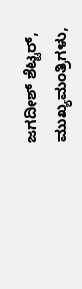ಜಗದೀಶ್ ಶೆಟ್ಟರ್, ಮುಖ್ಯಮಂತ್ರಿಗಳು,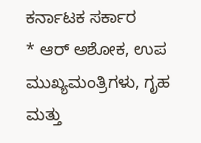ಕರ್ನಾಟಕ ಸರ್ಕಾರ
* ಆರ್ ಅಶೋಕ, ಉಪ ಮುಖ್ಯಮಂತ್ರಿಗಳು, ಗೃಹ ಮತ್ತು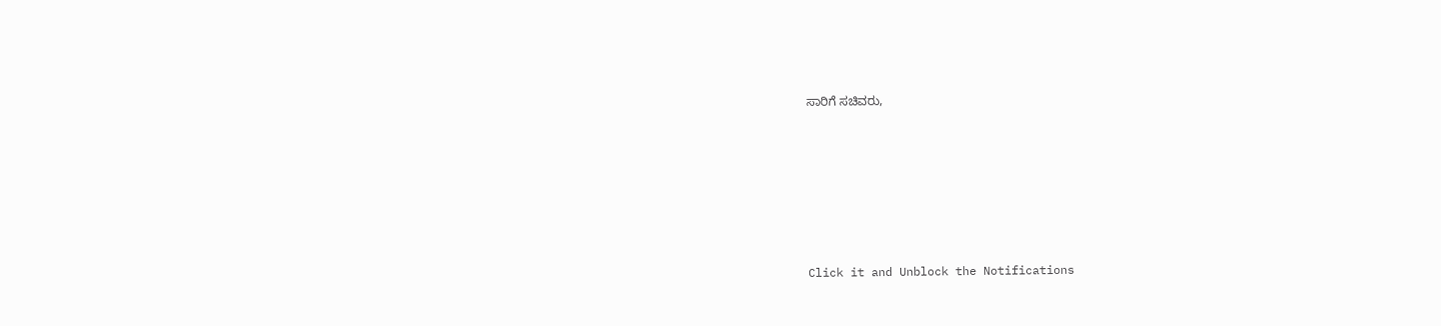ಸಾರಿಗೆ ಸಚಿವರು,












Click it and Unblock the Notifications